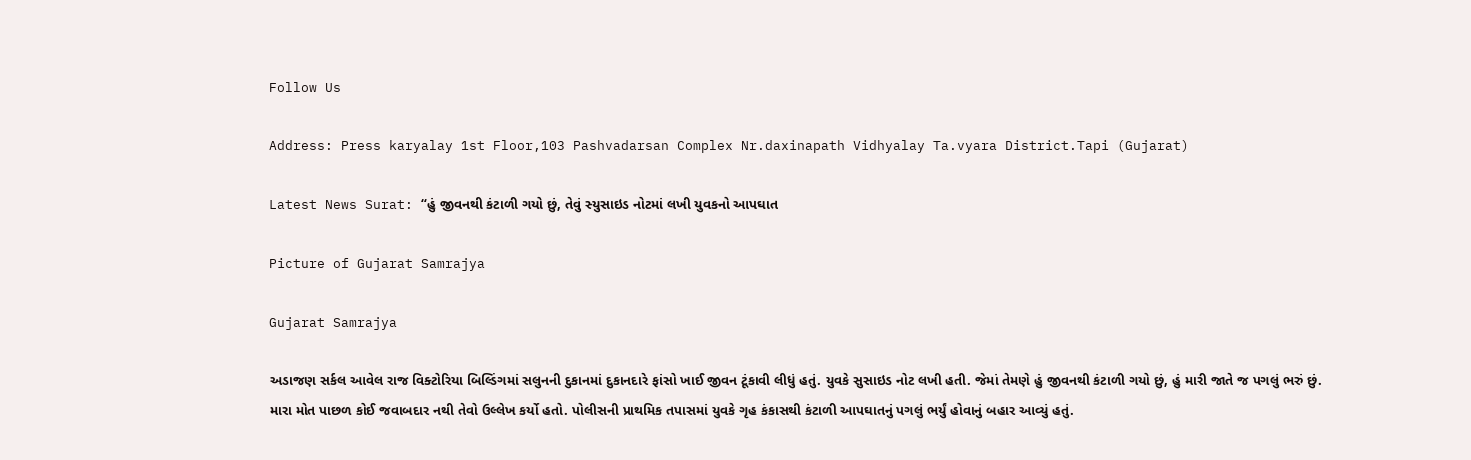Follow Us

Address: Press karyalay 1st Floor,103 Pashvadarsan Complex Nr.daxinapath Vidhyalay Ta.vyara District.Tapi (Gujarat)

Latest News Surat: “હું જીવનથી કંટાળી ગયો છું, તેવું સ્યુસાઇડ નોટમાં લખી યુવકનો આપઘાત

Picture of Gujarat Samrajya

Gujarat Samrajya

અડાજણ સર્કલ આવેલ રાજ વિક્ટોરિયા બિલ્ડિંગમાં સલુનની દુકાનમાં દુકાનદારે ફાંસો ખાઈ જીવન ટૂંકાવી લીધું હતું. યુવકે સુસાઇડ નોટ લખી હતી. જેમાં તેમણે હું જીવનથી કંટાળી ગયો છું, હું મારી જાતે જ પગલું ભરું છું. મારા મોત પાછળ કોઈ જવાબદાર નથી તેવો ઉલ્લેખ કર્યો હતો. પોલીસની પ્રાથમિક તપાસમાં યુવકે ગૃહ કંકાસથી કંટાળી આપઘાતનું પગલું ભર્યું હોવાનું બહાર આવ્યું હતું.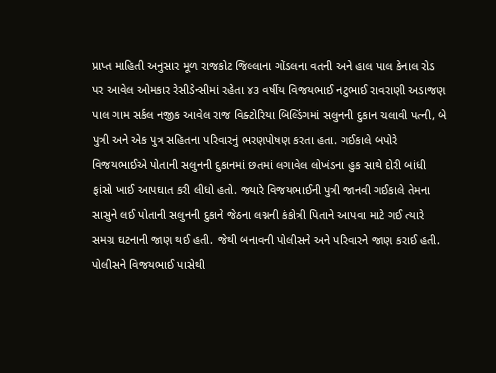પ્રાપ્ત માહિતી અનુસાર મૂળ રાજકોટ જિલ્લાના ગોંડલના વતની અને હાલ પાલ કેનાલ રોડ પર આવેલ ઓમકાર રેસીડેન્સીમાં રહેતા ૪૩ વર્ષીય વિજયભાઈ નટુભાઈ રાવરાણી અડાજણ પાલ ગામ સર્કલ નજીક આવેલ રાજ વિક્ટોરિયા બિલ્ડિંગમાં સલુનની દુકાન ચલાવી પત્ની, બે પુત્રી અને એક પુત્ર સહિતના પરિવારનું ભરણપોષણ કરતા હતા. ગઈકાલે બપોરે વિજયભાઈએ પોતાની સલુનની દુકાનમાં છતમાં લગાવેલ લોખંડના હુક સાથે દોરી બાંધી ફાંસો ખાઈ આપઘાત કરી લીધો હતો. જ્યારે વિજયભાઈની પુત્રી જાનવી ગઈકાલે તેમના સાસુને લઈ પોતાની સલુનની દુકાને જેઠના લગ્નની કંકોત્રી પિતાને આપવા માટે ગઈ ત્યારે સમગ્ર ઘટનાની જાણ થઈ હતી. જેથી બનાવની પોલીસને અને પરિવારને જાણ કરાઈ હતી. પોલીસને વિજયભાઈ પાસેથી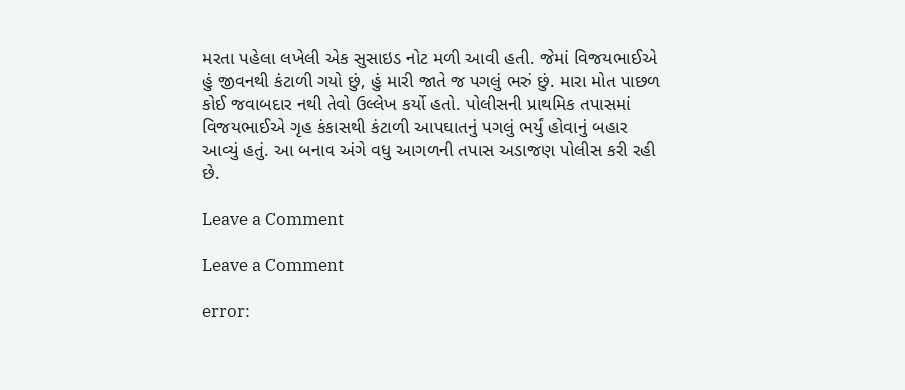મરતા પહેલા લખેલી એક સુસાઇડ નોટ મળી આવી હતી. જેમાં વિજયભાઈએ હું જીવનથી કંટાળી ગયો છું, હું મારી જાતે જ પગલું ભરું છું. મારા મોત પાછળ કોઈ જવાબદાર નથી તેવો ઉલ્લેખ કર્યો હતો. પોલીસની પ્રાથમિક તપાસમાં વિજયભાઈએ ગૃહ કંકાસથી કંટાળી આપઘાતનું પગલું ભર્યું હોવાનું બહાર આવ્યું હતું. આ બનાવ અંગે વધુ આગળની તપાસ અડાજણ પોલીસ કરી રહી છે.

Leave a Comment

Leave a Comment

error: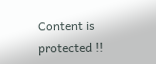Content is protected !!